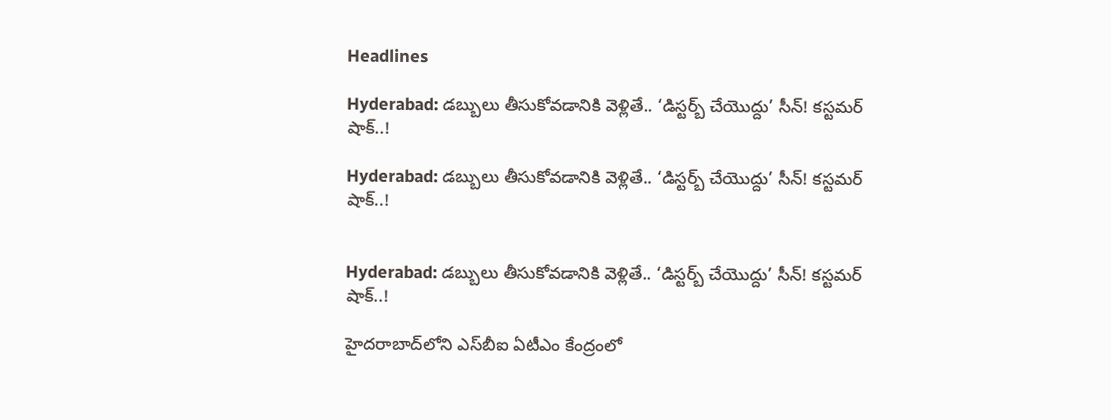Headlines

Hyderabad: డబ్బులు తీసుకోవడానికి వెళ్లితే.. ‘డిస్టర్బ్ చేయొద్దు’ సీన్! కస్టమర్ షాక్..!

Hyderabad: డబ్బులు తీసుకోవడానికి వెళ్లితే.. ‘డిస్టర్బ్ చేయొద్దు’ సీన్! కస్టమర్ షాక్..!


Hyderabad: డబ్బులు తీసుకోవడానికి వెళ్లితే.. ‘డిస్టర్బ్ చేయొద్దు’ సీన్! కస్టమర్ షాక్..!

హైదరాబాద్‌లోని ఎస్‌బీఐ ఏటీఎం కేంద్రంలో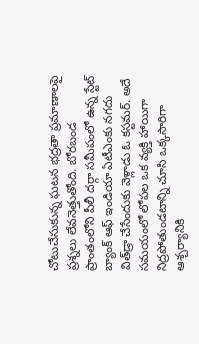చోటుచేసుకున్న ఘటన భద్రతా ప్రమాణాలపై ప్రశ్నలు లేవనెత్తుతోంది. బోరబండ ప్రాంతంలోని పీలీ దర్గా సమీపంలో ఉన్న స్టేట్ బ్యాంక్ ఆఫ్ ఇండియా ఏటీఎంకు నగదు విత్‌డ్రా చేసేందుకు వెళ్లాడు ఓ కస్టమర్. అదే సమయంలో లోపల ఒక వ్యక్తి హాయిగా నిద్రపోతుండటాన్ని చూసి ఒక్కసారిగా ఆశ్చర్యానికి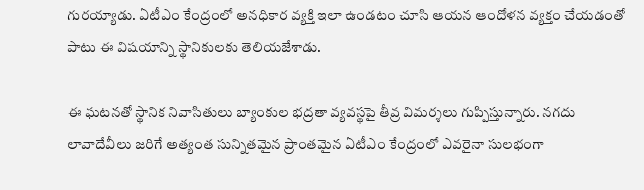గురయ్యాడు. ఏటీఎం కేంద్రంలో అనధికార వ్యక్తి ఇలా ఉండటం చూసి ఆయన ఆందోళన వ్యక్తం చేయడంతో పాటు ఈ విషయాన్ని స్థానికులకు తెలియజేశాడు.

ఈ ఘటనతో స్థానిక నివాసితులు బ్యాంకుల భద్రతా వ్యవస్థపై తీవ్ర విమర్శలు గుప్పిస్తున్నారు. నగదు లావాదేవీలు జరిగే అత్యంత సున్నితమైన ప్రాంతమైన ఏటీఎం కేంద్రంలో ఎవరైనా సులభంగా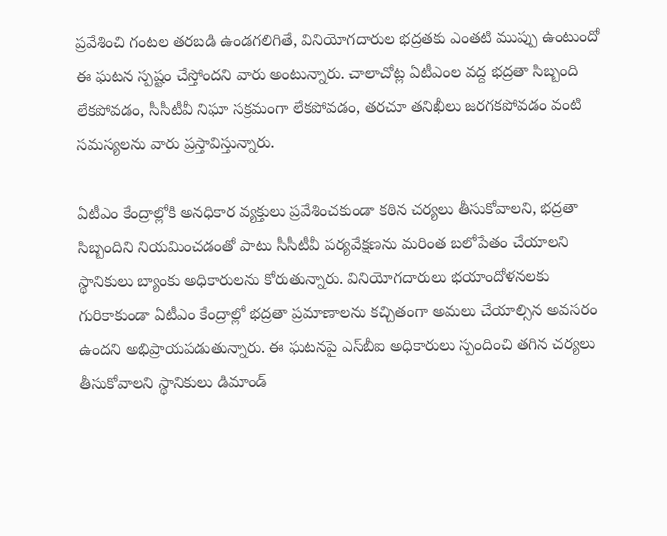ప్రవేశించి గంటల తరబడి ఉండగలిగితే, వినియోగదారుల భద్రతకు ఎంతటి ముప్పు ఉంటుందో ఈ ఘటన స్పష్టం చేస్తోందని వారు అంటున్నారు. చాలాచోట్ల ఏటీఎంల వద్ద భద్రతా సిబ్బంది లేకపోవడం, సీసీటీవీ నిఘా సక్రమంగా లేకపోవడం, తరచూ తనిఖీలు జరగకపోవడం వంటి సమస్యలను వారు ప్రస్తావిస్తున్నారు.

ఏటీఎం కేంద్రాల్లోకి అనధికార వ్యక్తులు ప్రవేశించకుండా కఠిన చర్యలు తీసుకోవాలని, భద్రతా సిబ్బందిని నియమించడంతో పాటు సీసీటీవీ పర్యవేక్షణను మరింత బలోపేతం చేయాలని స్థానికులు బ్యాంకు అధికారులను కోరుతున్నారు. వినియోగదారులు భయాందోళనలకు గురికాకుండా ఏటీఎం కేంద్రాల్లో భద్రతా ప్రమాణాలను కచ్చితంగా అమలు చేయాల్సిన అవసరం ఉందని అభిప్రాయపడుతున్నారు. ఈ ఘటనపై ఎస్‌బీఐ అధికారులు స్పందించి తగిన చర్యలు తీసుకోవాలని స్థానికులు డిమాండ్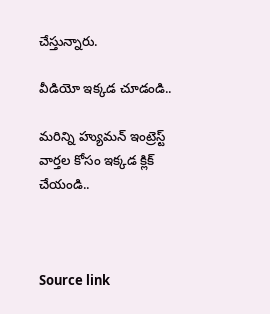చేస్తున్నారు.

వీడియో ఇక్కడ చూడండి..

మరిన్ని హ్యుమన్ ఇంట్రెస్ట్ వార్తల కోసం ఇక్కడ క్లిక్ చేయండి..



Source link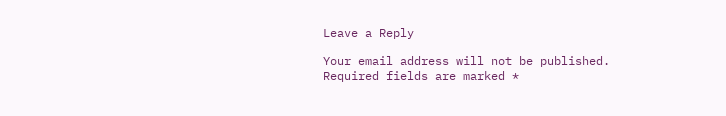Leave a Reply

Your email address will not be published. Required fields are marked *